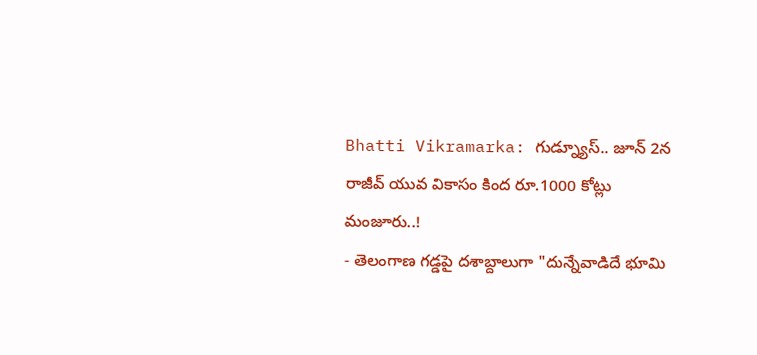Bhatti Vikramarka: గుడ్న్యూస్.. జూన్ 2న రాజీవ్ యువ వికాసం కింద రూ.1000 కోట్లు మంజూరు..!
- తెలంగాణ గడ్డపై దశాబ్దాలుగా "దున్నేవాడిదే భూమి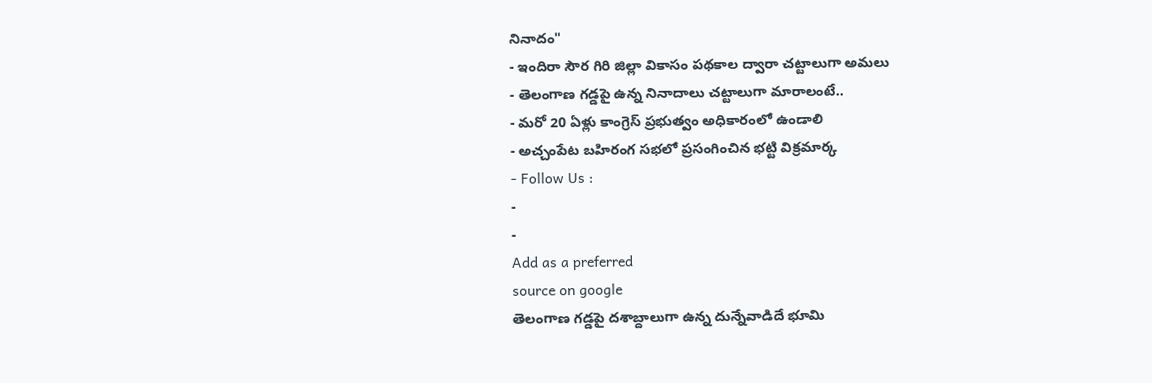నినాదం"
- ఇందిరా సౌర గిరి జిల్లా వికాసం పథకాల ద్వారా చట్టాలుగా అమలు
- తెలంగాణ గడ్డపై ఉన్న నినాదాలు చట్టాలుగా మారాలంటే..
- మరో 20 ఏళ్లు కాంగ్రెస్ ప్రభుత్వం అధికారంలో ఉండాలి
- అచ్చంపేట బహిరంగ సభలో ప్రసంగించిన భట్టి విక్రమార్క
- Follow Us :
-
-
Add as a preferred
source on google
తెలంగాణ గడ్డపై దశాబ్దాలుగా ఉన్న దున్నేవాడిదే భూమి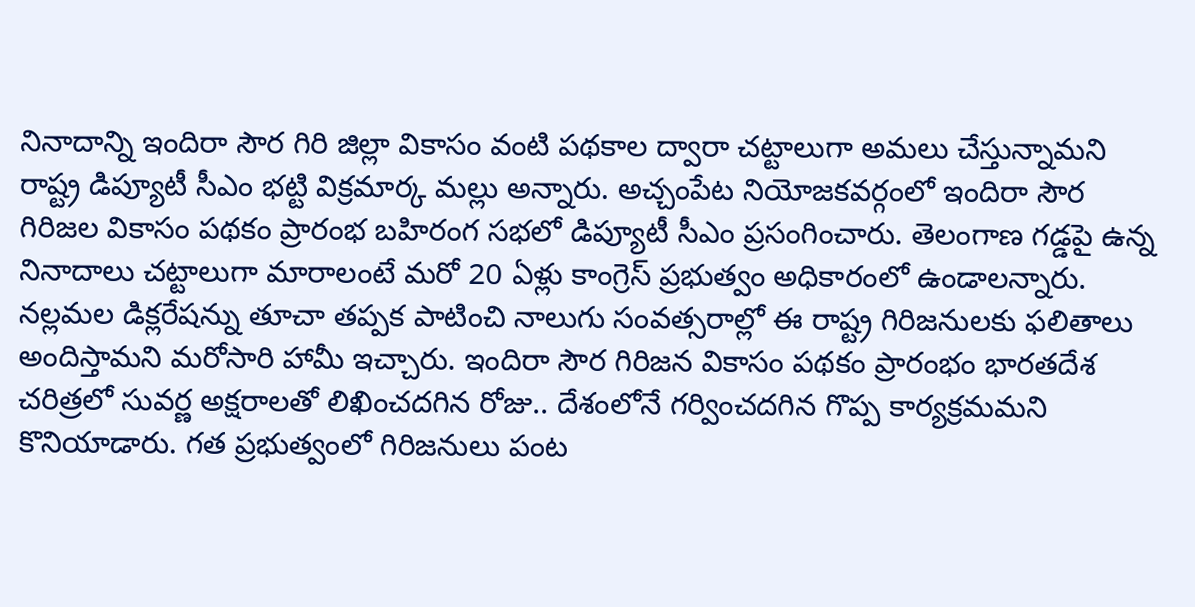నినాదాన్ని ఇందిరా సౌర గిరి జిల్లా వికాసం వంటి పథకాల ద్వారా చట్టాలుగా అమలు చేస్తున్నామని రాష్ట్ర డిప్యూటీ సీఎం భట్టి విక్రమార్క మల్లు అన్నారు. అచ్చంపేట నియోజకవర్గంలో ఇందిరా సౌర గిరిజల వికాసం పథకం ప్రారంభ బహిరంగ సభలో డిప్యూటీ సీఎం ప్రసంగించారు. తెలంగాణ గడ్డపై ఉన్న నినాదాలు చట్టాలుగా మారాలంటే మరో 20 ఏళ్లు కాంగ్రెస్ ప్రభుత్వం అధికారంలో ఉండాలన్నారు. నల్లమల డిక్లరేషన్ను తూచా తప్పక పాటించి నాలుగు సంవత్సరాల్లో ఈ రాష్ట్ర గిరిజనులకు ఫలితాలు అందిస్తామని మరోసారి హామీ ఇచ్చారు. ఇందిరా సౌర గిరిజన వికాసం పథకం ప్రారంభం భారతదేశ చరిత్రలో సువర్ణ అక్షరాలతో లిఖించదగిన రోజు.. దేశంలోనే గర్వించదగిన గొప్ప కార్యక్రమమని కొనియాడారు. గత ప్రభుత్వంలో గిరిజనులు పంట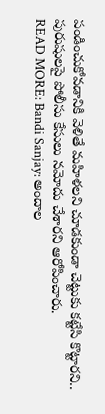పండించుకోవడానికి వెళితే మహిళలని చూడకుండా చెట్టుకు కట్టేసి కొట్టారని.. పురుషులపై పోలీసు కేసులు నమోదు చేశారని ఆరోపించారు.
READ MORE: Bandi Sanjay: అందాల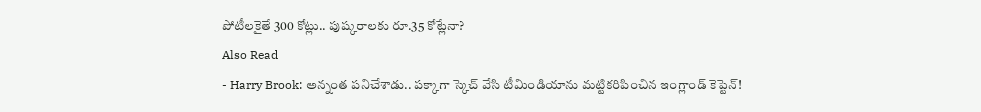పోటీలకైతే 300 కోట్లు.. పుష్కరాలకు రూ.35 కోట్లేనా?
Also Read
- Harry Brook: అన్నంత పనిచేశాడు.. పక్కాగా స్కెచ్ వేసి టీమిండియాను మట్టికరిపించిన ఇంగ్లాండ్ కెప్టెన్!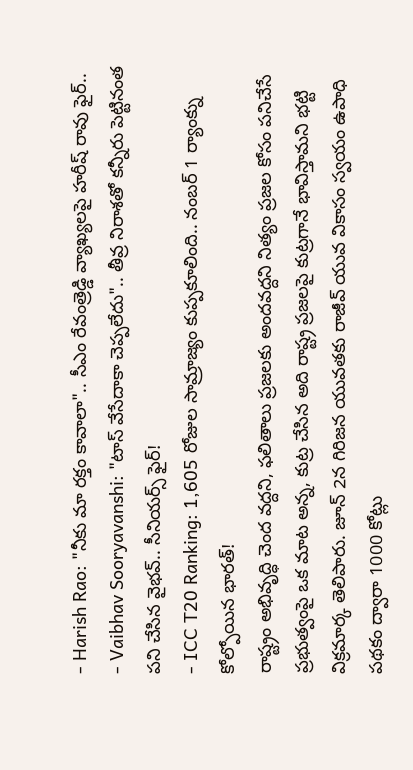- Harish Rao: "నీకు మా రక్తం కావాలా".. సీఎం రేవంత్రెడ్డి వ్యాఖ్యలపై హరీష్ రావు ఫైర్..
- Vaibhav Sooryavanshi: "టాస్ వేసేదాకా చెప్పలేదు".. తీవ్ర నిరాశతో కన్నీరు పెట్టినంత పని చేసిన వైభవ్.. సీనియర్స్ ఫైర్!
- ICC T20 Ranking: 1,605 రోజుల సామ్రాజ్యం కుప్పకూలింది.. నంబర్ 1 ర్యాంక్ను కోల్పోయిన భారత్!
రాష్ట్రం అభివృద్ధి చెంద వద్దని, ఫలితాలు ప్రజలకు అందవద్దని నిత్యం ప్రజల కోసం పనిచేసే ప్రభుత్వంపై ఒక మాట అన్న, కుట్ర చేసిన అది రాష్ట్ర ప్రజలపై కుట్రగానే భావిస్తామని భట్టి విక్రమార్క తెలిపారు. జూన్ 2న గిరిజన యువతకు రాజీవ్ యువ వికాసం స్వయం ఉపాధి పథకం ద్వారా 1000 కోట్లు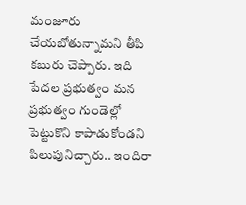మంజూరు చేయబోతున్నామని తీపి కబురు చెప్పారు. ఇది పేదల ప్రభుత్వం మన ప్రభుత్వం గుండెల్లో పెట్టుకొని కాపాడుకోండని పిలుపునిచ్చారు.. ఇందిరా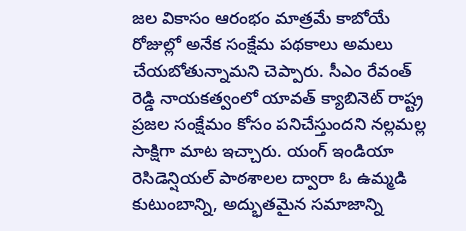జల వికాసం ఆరంభం మాత్రమే కాబోయే రోజుల్లో అనేక సంక్షేమ పథకాలు అమలు చేయబోతున్నామని చెప్పారు. సీఎం రేవంత్ రెడ్డి నాయకత్వంలో యావత్ క్యాబినెట్ రాష్ట్ర ప్రజల సంక్షేమం కోసం పనిచేస్తుందని నల్లమల్ల సాక్షిగా మాట ఇచ్చారు. యంగ్ ఇండియా రెసిడెన్షియల్ పాఠశాలల ద్వారా ఓ ఉమ్మడి కుటుంబాన్ని, అద్భుతమైన సమాజాన్ని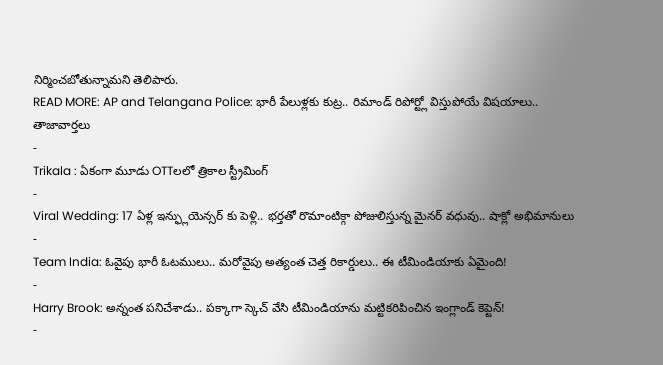నిర్మించబోతున్నామని తెలిపారు.
READ MORE: AP and Telangana Police: భారీ పేలుళ్లకు కుట్ర.. రిమాండ్ రిపోర్ట్లో విస్తుపోయే విషయాలు..
తాజావార్తలు
-
Trikala : ఏకంగా మూడు OTTలలో త్రికాల స్ట్రీమింగ్
-
Viral Wedding: 17 ఏళ్ల ఇన్ఫ్లుయెన్సర్ కు పెళ్లి.. భర్తతో రొమాంటిక్గా పోజులిస్తున్న మైనర్ వధువు.. షాక్లో అభిమానులు
-
Team India: ఓవైపు భారీ ఓటములు.. మరోవైపు అత్యంత చెత్త రికార్డులు.. ఈ టీమిండియాకు ఏమైంది!
-
Harry Brook: అన్నంత పనిచేశాడు.. పక్కాగా స్కెచ్ వేసి టీమిండియాను మట్టికరిపించిన ఇంగ్లాండ్ కెప్టెన్!
-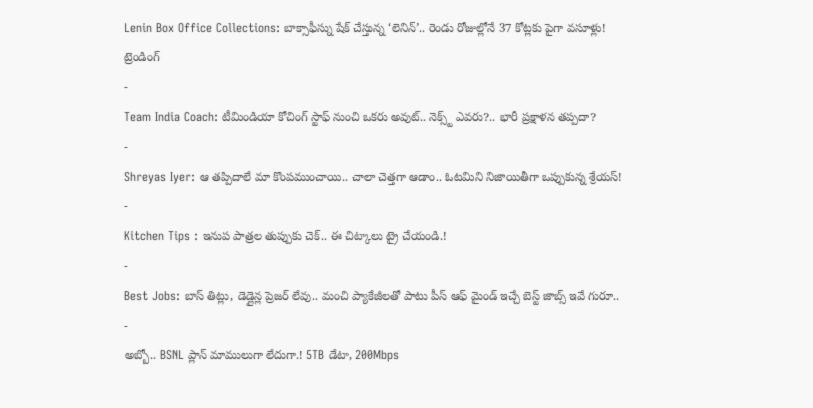Lenin Box Office Collections: బాక్సాఫీస్ను షేక్ చేస్తున్న ‘లెనిన్’.. రెండు రోజుల్లోనే 37 కోట్లకు పైగా వసూళ్లు!
ట్రెండింగ్
-
Team India Coach: టీమిండియా కోచింగ్ స్టాఫ్ నుంచి ఒకరు అవుట్.. నెక్స్ట్ ఎవరు?.. భారీ ప్రక్షాళన తప్పదా?
-
Shreyas Iyer: ఆ తప్పిదాలే మా కొంపముంచాయి.. చాలా చెత్తగా ఆడాం.. ఓటమిని నిజాయితీగా ఒప్పుకున్న శ్రేయస్!
-
Kitchen Tips : ఇనుప పాత్రల తుప్పుకు చెక్.. ఈ చిట్కాలు ట్రై చేయండి.!
-
Best Jobs: బాస్ తిట్లు, డెడ్లైన్ల ప్రెజర్ లేవు.. మంచి ప్యాకేజీలతో పాటు పీస్ ఆఫ్ మైండ్ ఇచ్చే బెస్ట్ జాబ్స్ ఇవే గురూ..
-
అబ్బో.. BSNL ప్లాన్ మాములుగా లేదుగా.! 5TB డేటా, 200Mbps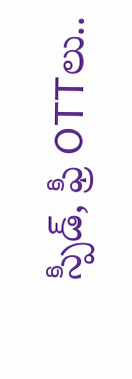స్పీడ్, ఫ్రీ OTTలు..